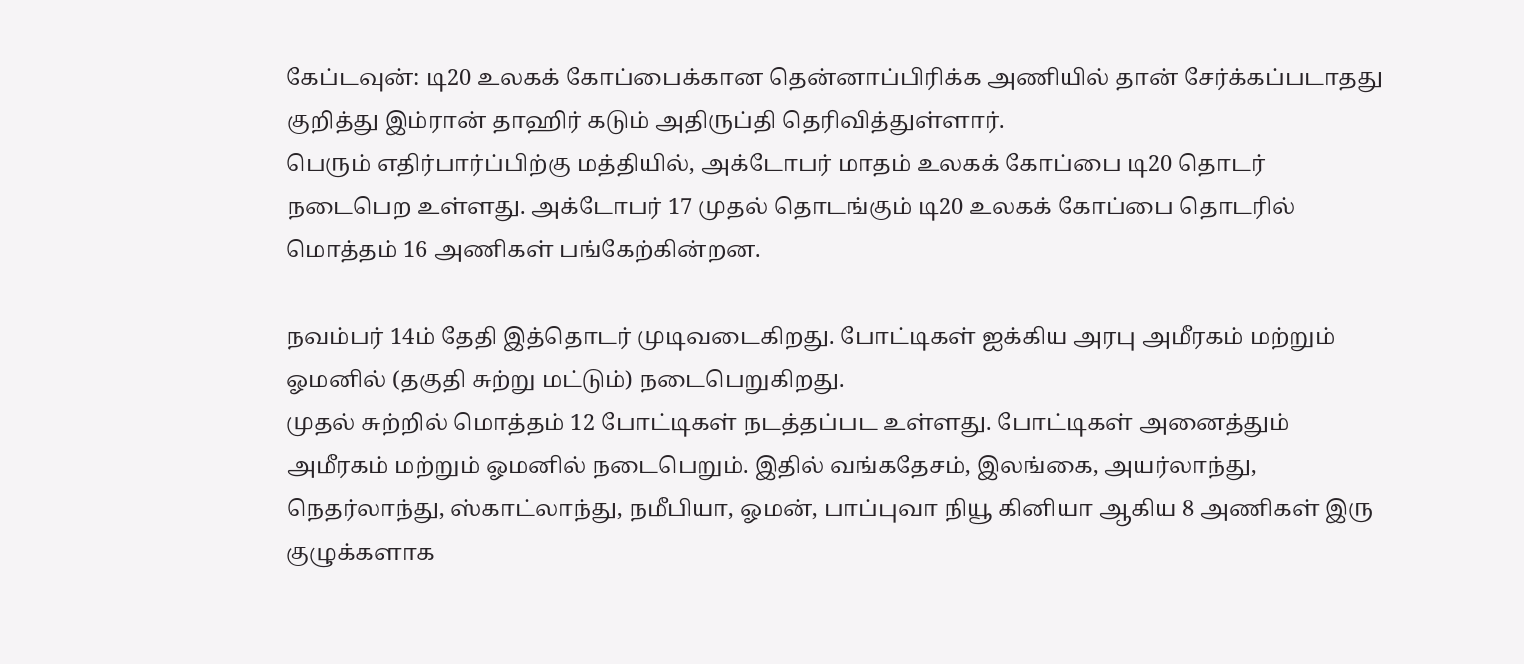கேப்டவுன்: டி20 உலகக் கோப்பைக்கான தென்னாப்பிரிக்க அணியில் தான் சேர்க்கப்படாதது குறித்து இம்ரான் தாஹிர் கடும் அதிருப்தி தெரிவித்துள்ளார்.
பெரும் எதிர்பார்ப்பிற்கு மத்தியில், அக்டோபர் மாதம் உலகக் கோப்பை டி20 தொடர் நடைபெற உள்ளது. அக்டோபர் 17 முதல் தொடங்கும் டி20 உலகக் கோப்பை தொடரில் மொத்தம் 16 அணிகள் பங்கேற்கின்றன.

நவம்பர் 14ம் தேதி இத்தொடர் முடிவடைகிறது. போட்டிகள் ஐக்கிய அரபு அமீரகம் மற்றும் ஓமனில் (தகுதி சுற்று மட்டும்) நடைபெறுகிறது.
முதல் சுற்றில் மொத்தம் 12 போட்டிகள் நடத்தப்பட உள்ளது. போட்டிகள் அனைத்தும் அமீரகம் மற்றும் ஓமனில் நடைபெறும். இதில் வங்கதேசம், இலங்கை, அயர்லாந்து, நெதர்லாந்து, ஸ்காட்லாந்து, நமீபியா, ஓமன், பாப்புவா நியூ கினியா ஆகிய 8 அணிகள் இரு குழுக்களாக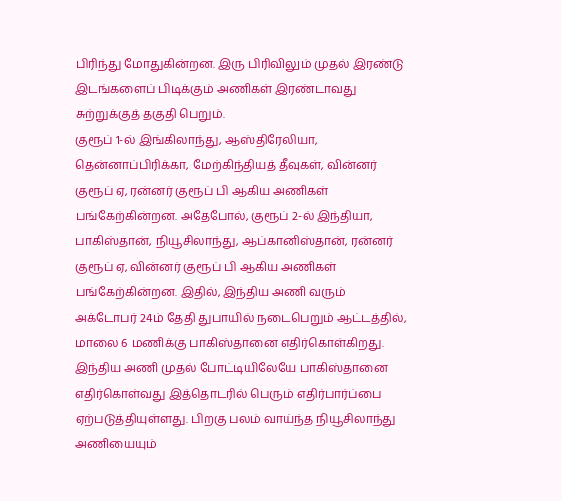பிரிந்து மோதுகின்றன. இரு பிரிவிலும் முதல் இரண்டு இடங்களைப் பிடிக்கும் அணிகள் இரண்டாவது சுற்றுக்குத் தகுதி பெறும்.
குரூப் 1-ல் இங்கிலாந்து, ஆஸ்திரேலியா, தென்னாப்பிரிக்கா, மேற்கிந்தியத் தீவுகள், வின்னர் குரூப் ஏ, ரன்னர் குரூப் பி ஆகிய அணிகள் பங்கேற்கின்றன. அதேபோல், குரூப் 2-ல் இந்தியா, பாகிஸ்தான், நியூசிலாந்து, ஆப்கானிஸ்தான், ரன்னர் குரூப் ஏ, வின்னர் குரூப் பி ஆகிய அணிகள் பங்கேற்கின்றன. இதில், இந்திய அணி வரும் அக்டோபர் 24ம் தேதி துபாயில் நடைபெறும் ஆட்டத்தில், மாலை 6 மணிக்கு பாகிஸ்தானை எதிர்கொள்கிறது. இந்திய அணி முதல் போட்டியிலேயே பாகிஸ்தானை எதிர்கொள்வது இத்தொடரில் பெரும் எதிர்பார்ப்பை ஏற்படுத்தியுள்ளது. பிறகு பலம் வாய்ந்த நியூசிலாந்து அணியையும்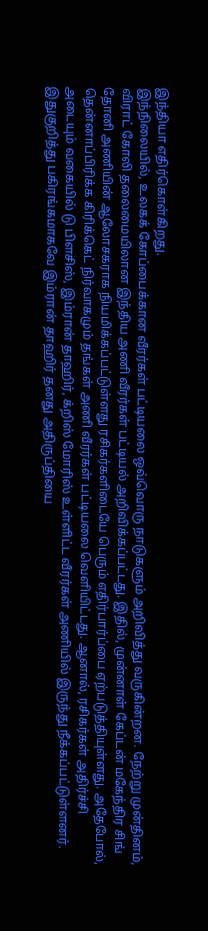இந்தியா எதிர்கொள்கிறது.
இந்நிலையில், உலகக் கோப்பைக்கான வீரர்கள் பட்டியலை ஒவ்வொரு நாடுகளும் அறிவித்து வருகின்றன. நேற்று முன்தினம், விராட் கோலி தலைமையிலான இந்திய அணி வீரர்கள் பட்டியல் அறிவிக்கப்பட்டது. இதில், முன்னாள் கேப்டன் மகேந்திர சிங் தோனி அணியின் ஆலோசகராக நியமிக்கப்பட்டுள்ளது ரசிகர்களிடையே பெரும் எதிர்பார்ப்பை ஏற்படுத்தியுள்ளது. அதேபோல், தென்னாப்பிரிக்க கிரிக்கெட் நிர்வாகமும் தங்கள் அணி வீரர்கள் பட்டியலை வெளியிட்டது. ஆனால், ரசிகர்கள் அதிர்ச்சி அடையும் வகையில் டு பிளசிஸ், இம்ரான் தாஹிர், க்றிஸ் மோரிஸ் உள்ளிட்ட வீரர்கள் அணியில் இருந்து நீக்கப்பட்டுள்ளனர்.
இதுகுறித்து பகிரங்கமாகவே இம்ரான் தாஹிர் தனது அதிருப்தியை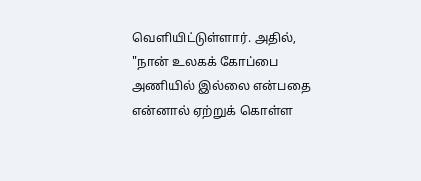வெளியிட்டுள்ளார். அதில், "நான் உலகக் கோப்பை அணியில் இல்லை என்பதை என்னால் ஏற்றுக் கொள்ள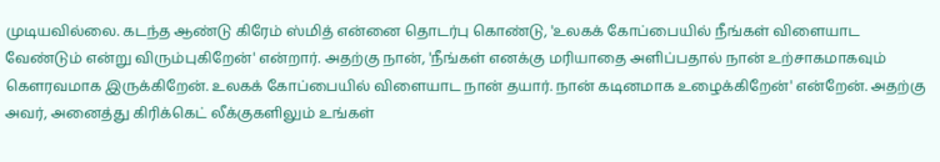முடியவில்லை. கடந்த ஆண்டு கிரேம் ஸ்மித் என்னை தொடர்பு கொண்டு, 'உலகக் கோப்பையில் நீங்கள் விளையாட வேண்டும் என்று விரும்புகிறேன்' என்றார். அதற்கு நான், 'நீங்கள் எனக்கு மரியாதை அளிப்பதால் நான் உற்சாகமாகவும் கௌரவமாக இருக்கிறேன். உலகக் கோப்பையில் விளையாட நான் தயார். நான் கடினமாக உழைக்கிறேன்' என்றேன். அதற்கு அவர், அனைத்து கிரிக்கெட் லீக்குகளிலும் உங்கள்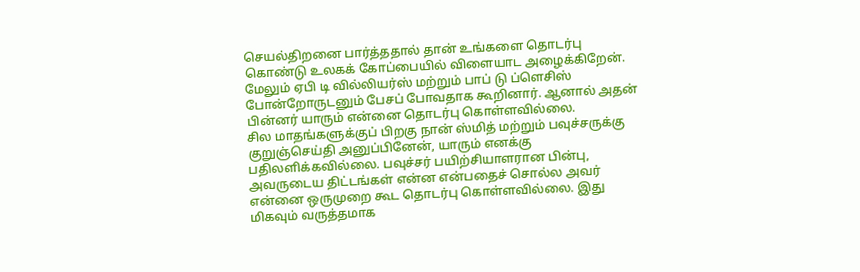செயல்திறனை பார்த்ததால் தான் உங்களை தொடர்பு கொண்டு உலகக் கோப்பையில் விளையாட அழைக்கிறேன். மேலும் ஏபி டி வில்லியர்ஸ் மற்றும் பாப் டு ப்ளெசிஸ் போன்றோருடனும் பேசப் போவதாக கூறினார். ஆனால் அதன் பின்னர் யாரும் என்னை தொடர்பு கொள்ளவில்லை.
சில மாதங்களுக்குப் பிறகு நான் ஸ்மித் மற்றும் பவுச்சருக்கு குறுஞ்செய்தி அனுப்பினேன், யாரும் எனக்கு பதிலளிக்கவில்லை. பவுச்சர் பயிற்சியாளரான பின்பு, அவருடைய திட்டங்கள் என்ன என்பதைச் சொல்ல அவர் என்னை ஒருமுறை கூட தொடர்பு கொள்ளவில்லை. இது மிகவும் வருத்தமாக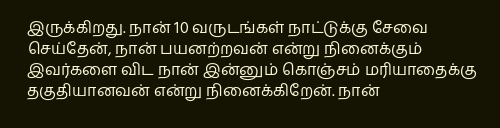இருக்கிறது. நான் 10 வருடங்கள் நாட்டுக்கு சேவை செய்தேன், நான் பயனற்றவன் என்று நினைக்கும் இவர்களை விட நான் இன்னும் கொஞ்சம் மரியாதைக்கு தகுதியானவன் என்று நினைக்கிறேன். நான்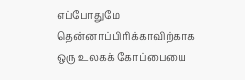எப்போதுமே தென்னாப்பிரிக்காவிற்காக ஒரு உலகக் கோப்பையை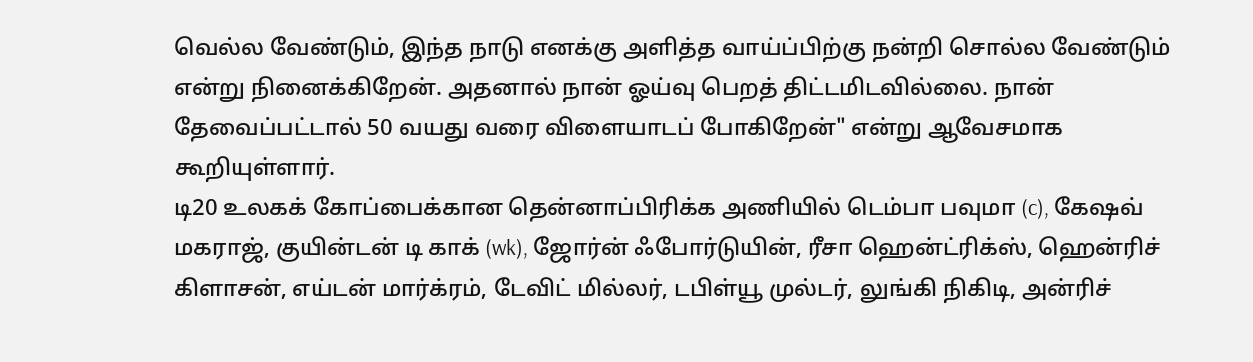வெல்ல வேண்டும், இந்த நாடு எனக்கு அளித்த வாய்ப்பிற்கு நன்றி சொல்ல வேண்டும் என்று நினைக்கிறேன். அதனால் நான் ஓய்வு பெறத் திட்டமிடவில்லை. நான் தேவைப்பட்டால் 50 வயது வரை விளையாடப் போகிறேன்" என்று ஆவேசமாக கூறியுள்ளார்.
டி20 உலகக் கோப்பைக்கான தென்னாப்பிரிக்க அணியில் டெம்பா பவுமா (c), கேஷவ் மகராஜ், குயின்டன் டி காக் (wk), ஜோர்ன் ஃபோர்டுயின், ரீசா ஹென்ட்ரிக்ஸ், ஹென்ரிச் கிளாசன், எய்டன் மார்க்ரம், டேவிட் மில்லர், டபிள்யூ முல்டர், லுங்கி நிகிடி, அன்ரிச்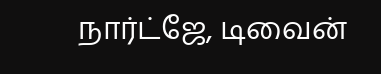நார்ட்ஜே, டிவைன்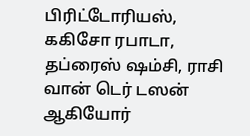பிரிட்டோரியஸ், ககிசோ ரபாடா, தப்ரைஸ் ஷம்சி, ராசி வான் டெர் டஸன் ஆகியோர்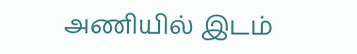அணியில் இடம்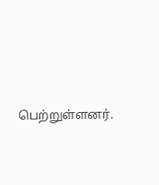பெற்றுள்ளனர்.